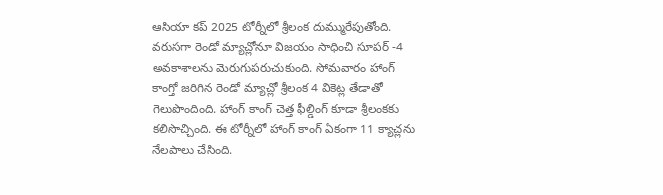ఆసియా కప్ 2025 టోర్నీలో శ్రీలంక దుమ్మురేపుతోంది. వరుసగా రెండో మ్యాచ్లోనూ విజయం సాధించి సూపర్ -4 అవకాశాలను మెరుగుపరుచుకుంది. సోమవారం హాంగ్ కాంగ్తో జరిగిన రెండో మ్యాచ్లో శ్రీలంక 4 వికెట్ల తేడాతో గెలుపొందింది. హాంగ్ కాంగ్ చెత్త ఫీల్డింగ్ కూడా శ్రీలంకకు కలిసొచ్చింది. ఈ టోర్నీలో హాంగ్ కాంగ్ ఏకంగా 11 క్యాచ్లను నేలపాలు చేసింది.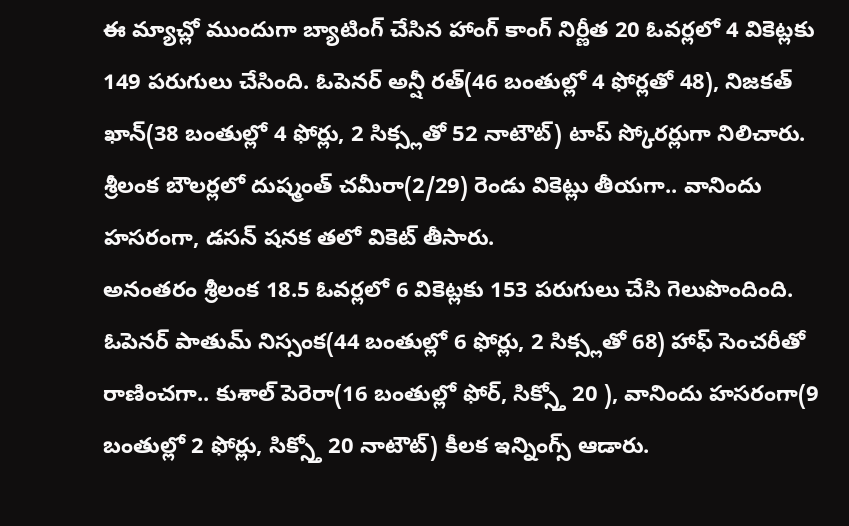ఈ మ్యాచ్లో ముందుగా బ్యాటింగ్ చేసిన హాంగ్ కాంగ్ నిర్ణీత 20 ఓవర్లలో 4 వికెట్లకు 149 పరుగులు చేసింది. ఓపెనర్ అన్షీ రత్(46 బంతుల్లో 4 ఫోర్లతో 48), నిజకత్ ఖాన్(38 బంతుల్లో 4 ఫోర్లు, 2 సిక్స్లతో 52 నాటౌట్) టాప్ స్కోరర్లుగా నిలిచారు. శ్రీలంక బౌలర్లలో దుష్మంత్ చమీరా(2/29) రెండు వికెట్లు తీయగా.. వానిందు హసరంగా, డసన్ షనక తలో వికెట్ తీసారు.
అనంతరం శ్రీలంక 18.5 ఓవర్లలో 6 వికెట్లకు 153 పరుగులు చేసి గెలుపొందింది. ఓపెనర్ పాతుమ్ నిస్సంక(44 బంతుల్లో 6 ఫోర్లు, 2 సిక్స్లతో 68) హాఫ్ సెంచరీతో రాణించగా.. కుశాల్ పెరెరా(16 బంతుల్లో ఫోర్, సిక్స్తో 20 ), వానిందు హసరంగా(9 బంతుల్లో 2 ఫోర్లు, సిక్స్తో 20 నాటౌట్) కీలక ఇన్నింగ్స్ ఆడారు.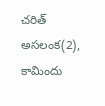చరిత్ అసలంక(2), కామిందు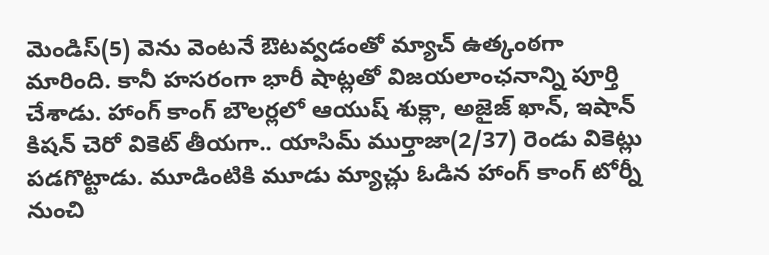మెండిస్(5) వెను వెంటనే ఔటవ్వడంతో మ్యాచ్ ఉత్కంఠగా మారింది. కానీ హసరంగా భారీ షాట్లతో విజయలాంఛనాన్ని పూర్తి చేశాడు. హాంగ్ కాంగ్ బౌలర్లలో ఆయుష్ శుక్లా, అజైజ్ ఖాన్, ఇషాన్ కిషన్ చెరో వికెట్ తీయగా.. యాసిమ్ ముర్తాజా(2/37) రెండు వికెట్లు పడగొట్టాడు. మూడింటికి మూడు మ్యాచ్లు ఓడిన హాంగ్ కాంగ్ టోర్నీ నుంచి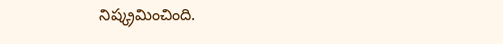నిష్క్రమించింది.